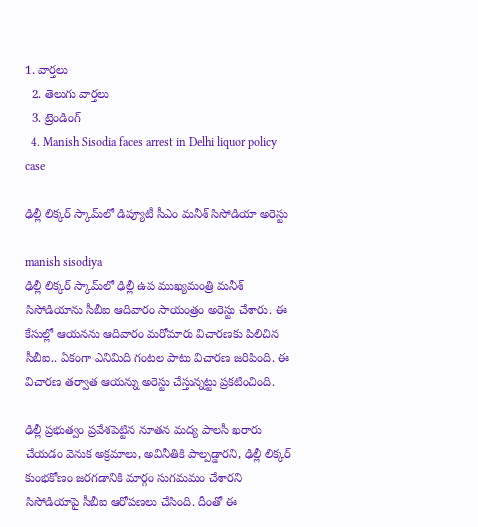1. వార్తలు
  2. తెలుగు వార్తలు
  3. ట్రెండింగ్
  4. Manish Sisodia faces arrest in Delhi liquor policy case

ఢిల్లీ లిక్కర్ స్కామ్‌లో డిప్యూటీ సీఎం మనీశ్ సిసోడియా అరెస్టు

manish sisodiya
ఢిల్లీ లిక్కర్ స్కామ్‌లో ఢిల్లీ ఉప ముఖ్యమంత్రి మనీశ్ సిసోడియాను సీబీఐ ఆదివారం సాయంత్రం అరెస్టు చేశారు. ఈ కేసుల్లో ఆయనను ఆదివారం మరోమారు విచారణకు పిలిచిన సీబీఐ.. ఏకంగా ఎనిమిది గంటల పాటు విచారణ జరిపింది. ఈ విచారణ తర్వాత ఆయన్ను అరెస్టు చేస్తున్నట్టు ప్రకటించింది.

ఢిల్లీ ప్రభుత్వం ప్రవేశపెట్టిన నూతన మద్య పాలసీ ఖరారు చేయడం వెనుక అక్రమాలు, అవినీతికి పాల్పడ్డారని, ఢిల్లీ లిక్కర్ కుంభకోణం జరగడానికి మార్గం సుగమమం చేశారని సిసోడియాపై సీబీఐ ఆరోపణలు చేసింది. దీంతో ఈ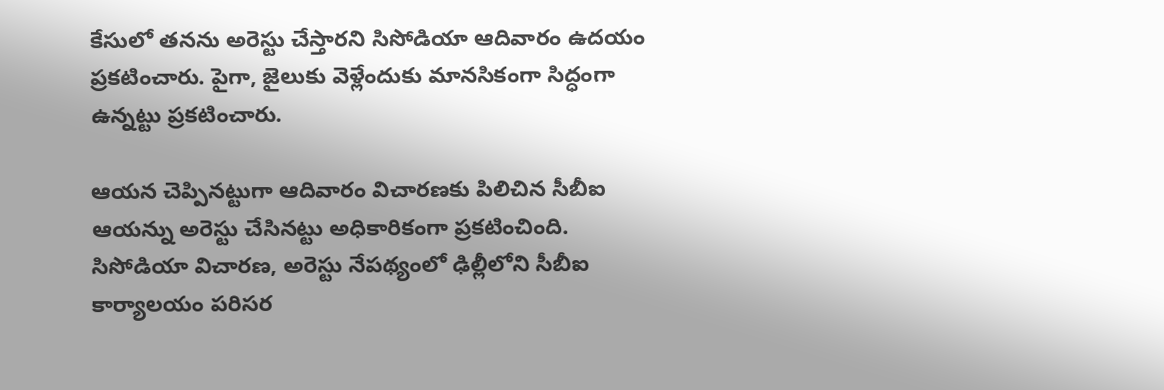కేసులో తనను అరెస్టు చేస్తారని సిసోడియా ఆదివారం ఉదయం ప్రకటించారు. పైగా, జైలుకు వెళ్లేందుకు మానసికంగా సిద్ధంగా ఉన్నట్టు ప్రకటించారు.

ఆయన చెప్పినట్టుగా ఆదివారం విచారణకు పిలిచిన సీబీఐ ఆయన్ను అరెస్టు చేసినట్టు అధికారికంగా ప్రకటించింది.  సిసోడియా విచారణ, అరెస్టు నేపథ్యంలో ఢిల్లీలోని సీబీఐ కార్యాలయం పరిసర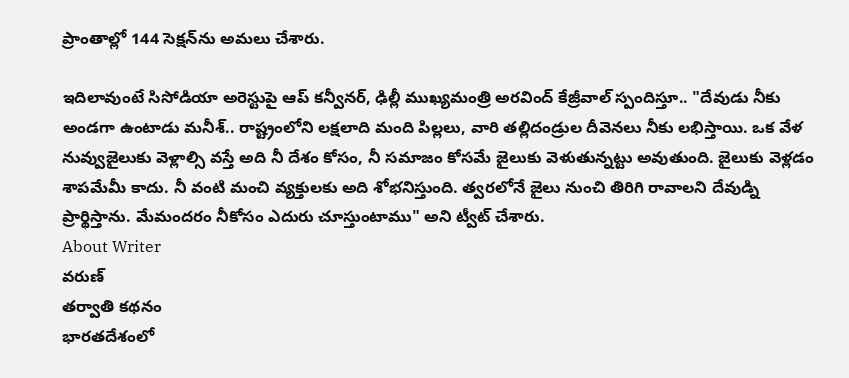ప్రాంతాల్లో 144 సెక్షన్‌ను అమలు చేశారు.

ఇదిలావుంటే సిసోడియా అరెస్టుపై ఆప్ కన్వీనర్, ఢిల్లీ ముఖ్యమంత్రి అరవింద్ కేజ్రీవాల్ స్పందిస్తూ.. "దేవుడు నీకు అండగా ఉంటాడు మనీశ్.. రాష్ట్రంలోని లక్షలాది మంది పిల్లలు, వారి తల్లిదండ్రుల దీవెనలు నీకు లభిస్తాయి. ఒక వేళ నువ్వుజైలుకు వెళ్లాల్సి వస్తే అది నీ దేశం కోసం, నీ సమాజం కోసమే జైలుకు వెళుతున్నట్టు అవుతుంది. జైలుకు వెళ్లడం శాపమేమీ కాదు. నీ వంటి మంచి వ్యక్తులకు అది శోభనిస్తుంది. త్వరలోనే జైలు నుంచి తిరిగి రావాలని దేవుడ్ని ప్రార్థిస్తాను. మేమందరం నీకోసం ఎదురు చూస్తుంటాము" అని ట్వీట్ చేశారు.
About Writer
వరుణ్
తర్వాతి కథనం
భారతదేశంలో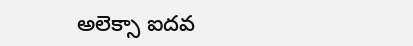అలెక్సా ఐదవ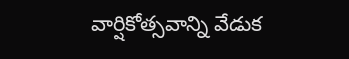వార్షికోత్సవాన్ని వేడుక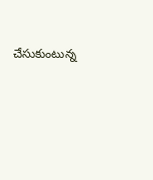చేసుకుంటున్న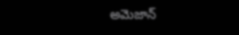అమెజాన్